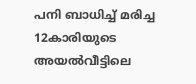പനി ബാധിച്ച് മരിച്ച 12കാരിയുടെ അയൽവീട്ടിലെ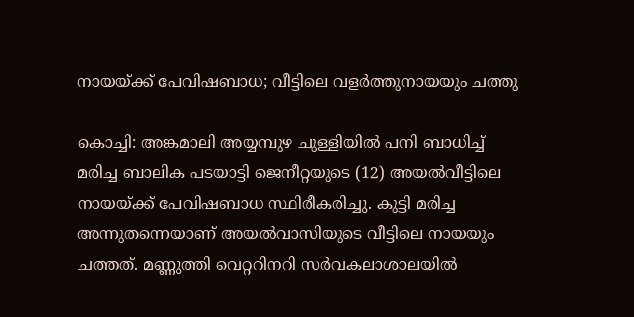നായയ്ക്ക് പേവിഷബാധ; വീട്ടിലെ വളർത്തുനായയും ചത്തു

കൊച്ചി: അങ്കമാലി അയ്യമ്പുഴ ചുള്ളിയിൽ പനി ബാധിച്ച് മരിച്ച ബാലിക പടയാട്ടി ജെനീറ്റയുടെ (12) അയൽവീട്ടിലെ നായയ്ക്ക് പേവിഷബാധ സ്ഥിരീകരിച്ചു. കുട്ടി മരിച്ച അന്നുതന്നെയാണ് അയൽവാസിയുടെ വീട്ടിലെ നായയും ചത്തത്. മണ്ണുത്തി വെറ്ററിനറി സർവകലാശാലയിൽ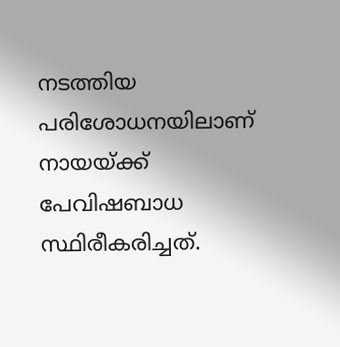നടത്തിയ പരിശോധനയിലാണ് നായയ്ക്ക് പേവിഷബാധ സ്ഥിരീകരിച്ചത്.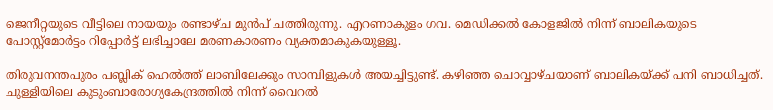ജെനീറ്റയുടെ വീട്ടിലെ നായയും രണ്ടാഴ്ച മുൻപ് ചത്തിരുന്നു. എറണാകുളം ഗവ. മെഡിക്കൽ കോളജിൽ നിന്ന് ബാലികയുടെ പോസ്റ്റ്‌മോർട്ടം റിപ്പോർട്ട് ലഭിച്ചാലേ മരണകാരണം വ്യക്തമാകുകയുള്ളൂ.

തിരുവനന്തപുരം പബ്ലിക് ഹെൽത്ത് ലാബിലേക്കും സാമ്പിളുകൾ അയച്ചിട്ടുണ്ട്. കഴിഞ്ഞ ചൊവ്വാഴ്ചയാണ് ബാലികയ്ക്ക് പനി ബാധിച്ചത്. ചുള്ളിയിലെ കുടുംബാരോഗ്യകേന്ദ്രത്തിൽ നിന്ന് വൈറൽ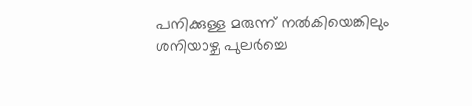പനിക്കുള്ള മരുന്ന് നൽകിയെങ്കിലും ശനിയാഴ്ച പുലർച്ചെ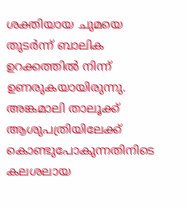ശക്തിയായ ചുമയെ തുടർന്ന് ബാലിക ഉറക്കത്തിൽ നിന്ന് ഉണരുകയായിരുന്നു. അങ്കമാലി താലൂക്ക് ആശുപത്രിയിലേക്ക് കൊണ്ടുപോകുന്നതിനിടെ കലശലായ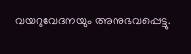വയറുവേദനയും അനുഭവപ്പെട്ടു.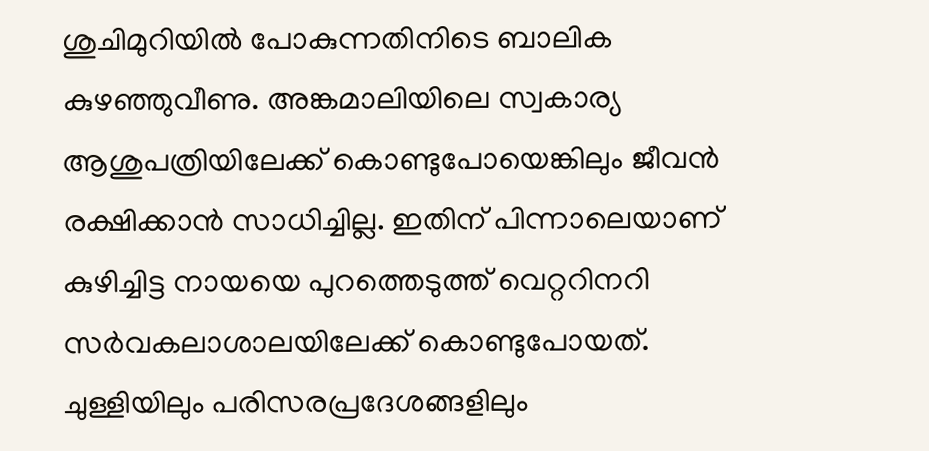ശുചിമുറിയിൽ പോകുന്നതിനിടെ ബാലിക കുഴഞ്ഞുവീണു. അങ്കമാലിയിലെ സ്വകാര്യ ആശുപത്രിയിലേക്ക് കൊണ്ടുപോയെങ്കിലും ജീവൻ രക്ഷിക്കാൻ സാധിച്ചില്ല. ഇതിന് പിന്നാലെയാണ് കുഴിച്ചിട്ട നായയെ പുറത്തെടുത്ത് വെറ്ററിനറി സർവകലാശാലയിലേക്ക് കൊണ്ടുപോയത്. ചുള്ളിയിലും പരിസരപ്രദേശങ്ങളിലും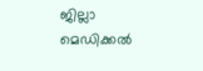ജില്ലാ മെഡിക്കൽ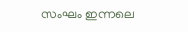സംഘം ഇന്നലെ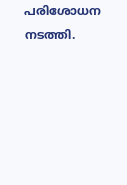പരിശോധന നടത്തി.